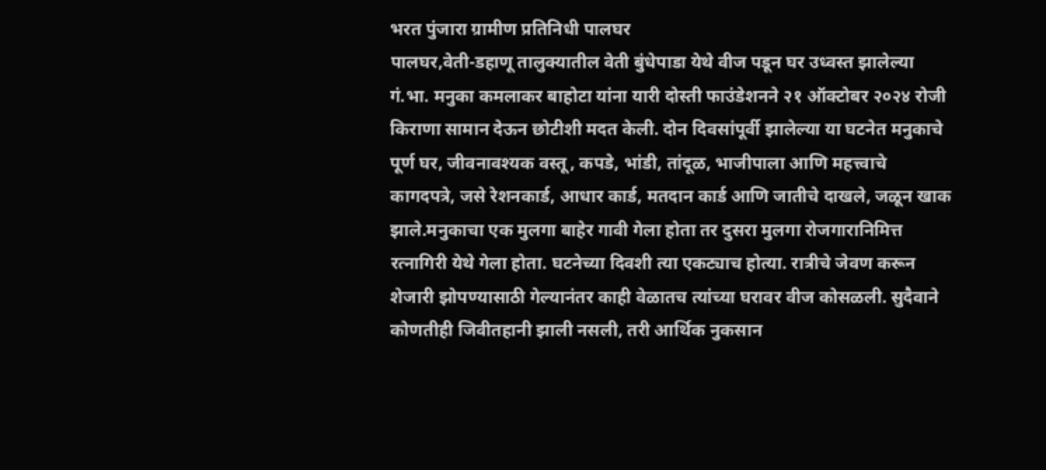भरत पुंजारा ग्रामीण प्रतिनिधी पालघर
पालघर,वेती-डहाणू तालुक्यातील वेती बुंधेपाडा येथे वीज पडून घर उध्वस्त झालेल्या गं.भा. मनुका कमलाकर बाहोटा यांना यारी दोस्ती फाउंडेशनने २१ ऑक्टोबर २०२४ रोजी किराणा सामान देऊन छोटीशी मदत केली. दोन दिवसांपूर्वी झालेल्या या घटनेत मनुकाचे पूर्ण घर, जीवनावश्यक वस्तू, कपडे, भांडी, तांदूळ, भाजीपाला आणि महत्त्वाचे कागदपत्रे, जसे रेशनकार्ड, आधार कार्ड, मतदान कार्ड आणि जातीचे दाखले, जळून खाक झाले.मनुकाचा एक मुलगा बाहेर गावी गेला होता तर दुसरा मुलगा रोजगारानिमित्त रत्नागिरी येथे गेला होता. घटनेच्या दिवशी त्या एकट्याच होत्या. रात्रीचे जेवण करून शेजारी झोपण्यासाठी गेल्यानंतर काही वेळातच त्यांच्या घरावर वीज कोसळली. सुदैवाने कोणतीही जिवीतहानी झाली नसली, तरी आर्थिक नुकसान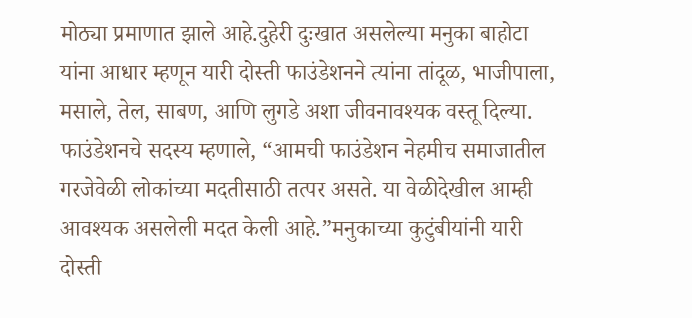मोठ्या प्रमाणात झाले आहे.दुहेरी दुःखात असलेल्या मनुका बाहोटा यांना आधार म्हणून यारी दोस्ती फाउंडेशनने त्यांना तांदूळ, भाजीपाला, मसाले, तेल, साबण, आणि लुगडे अशा जीवनावश्यक वस्तू दिल्या. फाउंडेशनचे सदस्य म्हणाले, “आमची फाउंडेशन नेहमीच समाजातील गरजेवेळी लोकांच्या मदतीसाठी तत्पर असते. या वेळीदेखील आम्ही आवश्यक असलेली मदत केली आहे.”मनुकाच्या कुटुंबीयांनी यारी दोस्ती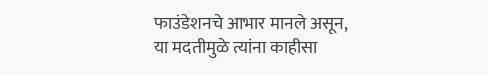फाउंडेशनचे आभार मानले असून, या मदतीमुळे त्यांना काहीसा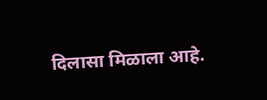दिलासा मिळाला आहे.